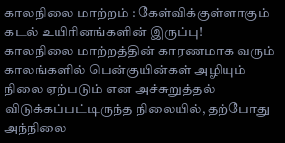காலநிலை மாற்றம் : கேள்விக்குள்ளாகும் கடல் உயிரினங்களின் இருப்பு!
காலநிலை மாற்றத்தின் காரணமாக வரும் காலங்களில் பென்குயின்கள் அழியும் நிலை ஏற்படும் என அச்சுறுத்தல் விடுக்கப்பட்டிருந்த நிலையில், தற்போது அந்நிலை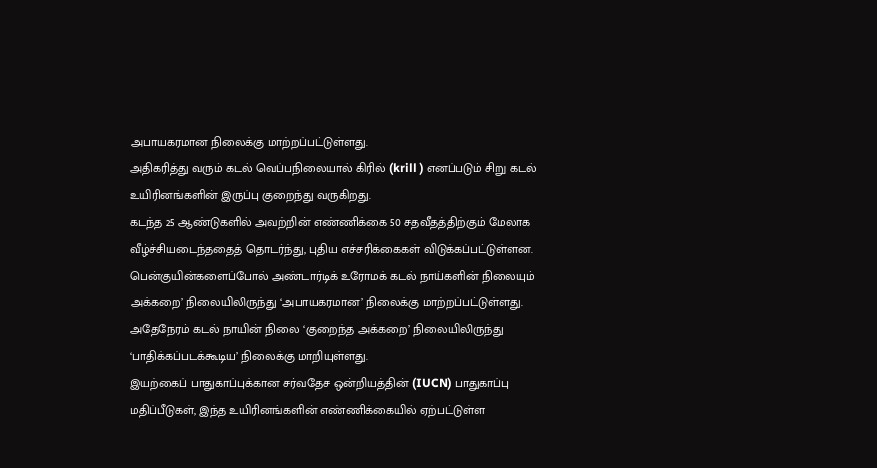அபாயகரமான நிலைக்கு மாற்றப்பட்டுள்ளது.
அதிகரித்து வரும் கடல் வெப்பநிலையால் கிரில் (krill ) எனப்படும் சிறு கடல் உயிரினங்களின் இருப்பு குறைந்து வருகிறது.
கடந்த 25 ஆண்டுகளில் அவற்றின் எண்ணிக்கை 50 சதவீதத்திற்கும் மேலாக வீழ்ச்சியடைந்ததைத் தொடர்ந்து, புதிய எச்சரிக்கைகள் விடுக்கப்பட்டுள்ளன.
பென்குயின்களைப்போல் அண்டார்டிக் உரோமக் கடல் நாய்களின் நிலையும் அக்கறை’ நிலையிலிருந்து ‘அபாயகரமான’ நிலைக்கு மாற்றப்பட்டுள்ளது.
அதேநேரம் கடல் நாயின் நிலை ‘குறைந்த அக்கறை’ நிலையிலிருந்து ‘பாதிக்கப்படக்கூடிய’ நிலைக்கு மாறியுள்ளது.
இயற்கைப் பாதுகாப்புக்கான சர்வதேச ஒன்றியத்தின் (IUCN) பாதுகாப்பு மதிப்பீடுகள், இந்த உயிரினங்களின் எண்ணிக்கையில் ஏற்பட்டுள்ள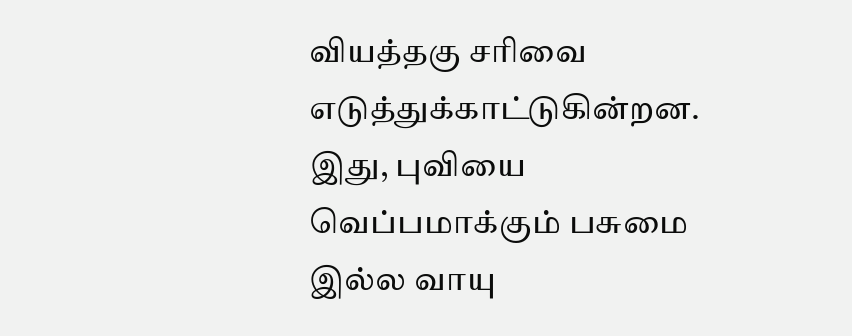வியத்தகு சரிவை எடுத்துக்காட்டுகின்றன.
இது, புவியை வெப்பமாக்கும் பசுமை இல்ல வாயு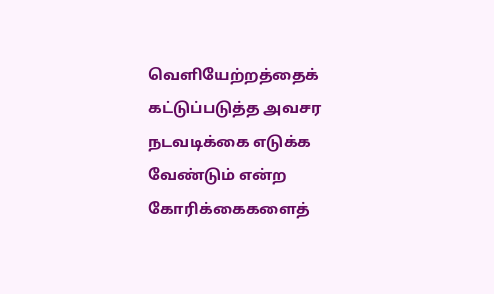வெளியேற்றத்தைக் கட்டுப்படுத்த அவசர நடவடிக்கை எடுக்க வேண்டும் என்ற கோரிக்கைகளைத்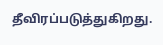தீவிரப்படுத்துகிறது.